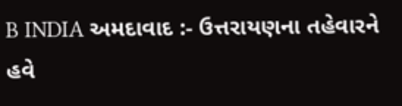B INDIA અમદાવાદ :- ઉત્તરાયણના તહેવારને હવે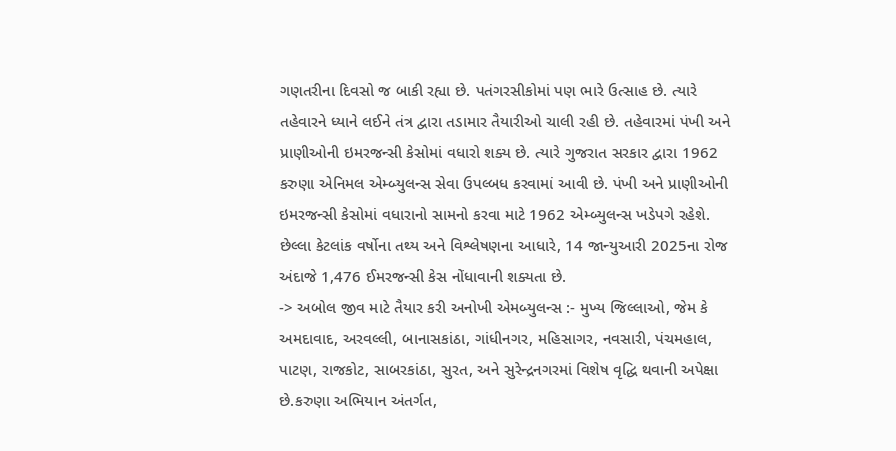ગણતરીના દિવસો જ બાકી રહ્યા છે. પતંગરસીકોમાં પણ ભારે ઉત્સાહ છે. ત્યારે તહેવારને ધ્યાને લઈને તંત્ર દ્વારા તડામાર તૈયારીઓ ચાલી રહી છે. તહેવારમાં પંખી અને પ્રાણીઓની ઇમરજન્સી કેસોમાં વધારો શક્ય છે. ત્યારે ગુજરાત સરકાર દ્વારા 1962 કરુણા એનિમલ એમ્બ્યુલન્સ સેવા ઉપલ્બધ કરવામાં આવી છે. પંખી અને પ્રાણીઓની ઇમરજન્સી કેસોમાં વધારાનો સામનો કરવા માટે 1962 એમ્બ્યુલન્સ ખડેપગે રહેશે. છેલ્લા કેટલાંક વર્ષોના તથ્ય અને વિશ્લેષણના આધારે, 14 જાન્યુઆરી 2025ના રોજ અંદાજે 1,476 ઈમરજન્સી કેસ નોંધાવાની શક્યતા છે.
-> અબોલ જીવ માટે તૈયાર કરી અનોખી એમબ્યુલન્સ :- મુખ્ય જિલ્લાઓ, જેમ કે અમદાવાદ, અરવલ્લી, બાનાસકાંઠા, ગાંધીનગર, મહિસાગર, નવસારી, પંચમહાલ, પાટણ, રાજકોટ, સાબરકાંઠા, સુરત, અને સુરેન્દ્રનગરમાં વિશેષ વૃદ્ધિ થવાની અપેક્ષા છે.કરુણા અભિયાન અંતર્ગત,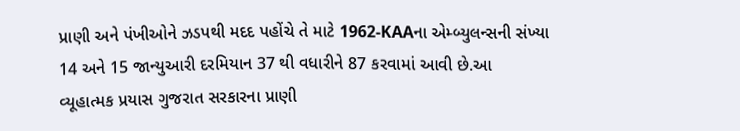પ્રાણી અને પંખીઓને ઝડપથી મદદ પહોંચે તે માટે 1962-KAAના એમ્બ્યુલન્સની સંખ્યા 14 અને 15 જાન્યુઆરી દરમિયાન 37 થી વધારીને 87 કરવામાં આવી છે.આ વ્યૂહાત્મક પ્રયાસ ગુજરાત સરકારના પ્રાણી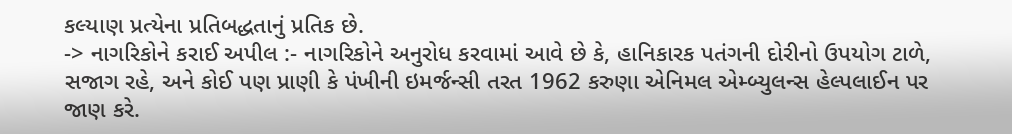કલ્યાણ પ્રત્યેના પ્રતિબદ્ધતાનું પ્રતિક છે.
-> નાગરિકોને કરાઈ અપીલ :- નાગરિકોને અનુરોધ કરવામાં આવે છે કે, હાનિકારક પતંગની દોરીનો ઉપયોગ ટાળે, સજાગ રહે, અને કોઈ પણ પ્રાણી કે પંખીની ઇમર્જન્સી તરત 1962 કરુણા એનિમલ એમ્બ્યુલન્સ હેલ્પલાઈન પર જાણ કરે.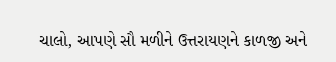ચાલો, આપણે સૌ મળીને ઉત્તરાયણને કાળજી અને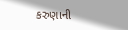કરુણાની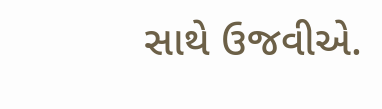સાથે ઉજવીએ.